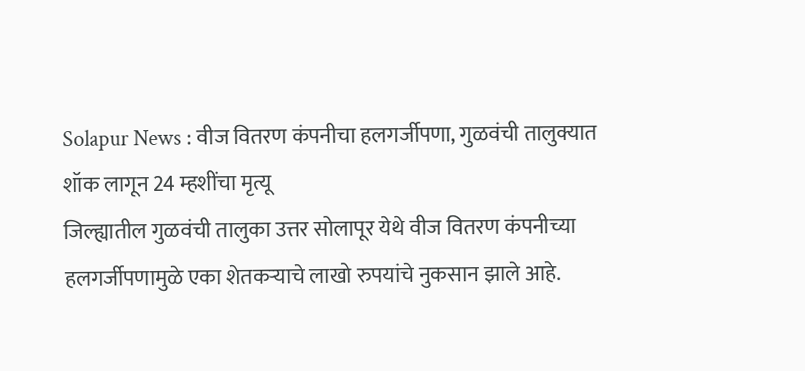Solapur News : वीज वितरण कंपनीचा हलगर्जीपणा, गुळवंची तालुक्यात शॉक लागून 24 म्हशींचा मृत्यू
जिल्ह्यातील गुळवंची तालुका उत्तर सोलापूर येथे वीज वितरण कंपनीच्या हलगर्जीपणामुळे एका शेतकऱ्याचे लाखो रुपयांचे नुकसान झाले आहे.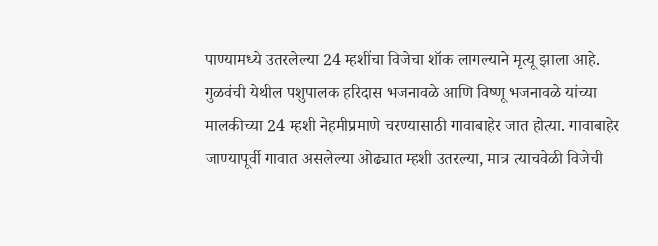पाण्यामध्ये उतरलेल्या 24 म्हशींचा विजेचा शॉक लागल्याने मृत्यू झाला आहे.
गुळवंची येथील पशुपालक हरिदास भजनावळे आणि विष्णू भजनावळे यांच्या मालकीच्या 24 म्हशी नेहमीप्रमाणे चरण्यासाठी गावाबाहेर जात होत्या. गावाबाहेर जाण्यापूर्वी गावात असलेल्या ओढ्यात म्हशी उतरल्या, मात्र त्याचवेळी विजेची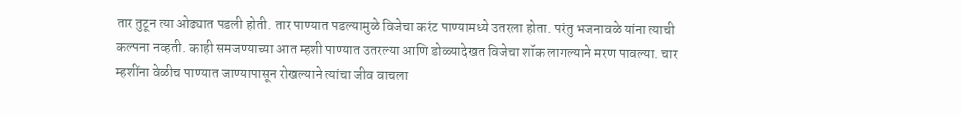तार तुटून त्या ओढ्यात पडली होती. तार पाण्यात पडल्यामुळे विजेचा करंट पाण्यामध्ये उतरला होता. परंतु भजनावळे यांना त्याची कल्पना नव्हती. काही समजण्याच्या आत म्हशी पाण्यात उतरल्या आणि डोळ्यादेखत विजेचा शॉक लागल्याने मरण पावल्या. चार म्हशींना वेळीच पाण्यात जाण्यापासून रोखल्याने त्यांचा जीव वाचला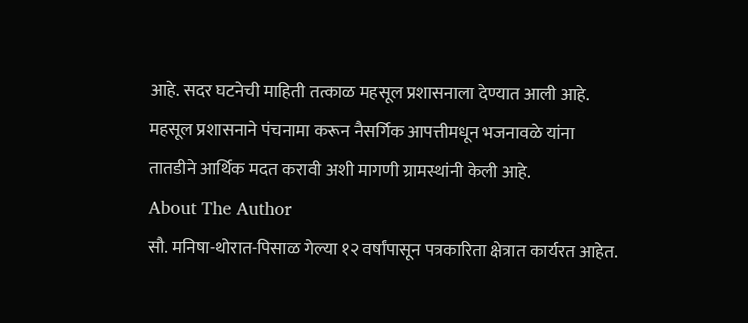आहे. सदर घटनेची माहिती तत्काळ महसूल प्रशासनाला देण्यात आली आहे. महसूल प्रशासनाने पंचनामा करून नैसर्गिक आपत्तीमधून भजनावळे यांना तातडीने आर्थिक मदत करावी अशी मागणी ग्रामस्थांनी केली आहे.
About The Author
सौ. मनिषा-थोरात-पिसाळ गेल्या १२ वर्षांपासून पत्रकारिता क्षेत्रात कार्यरत आहेत.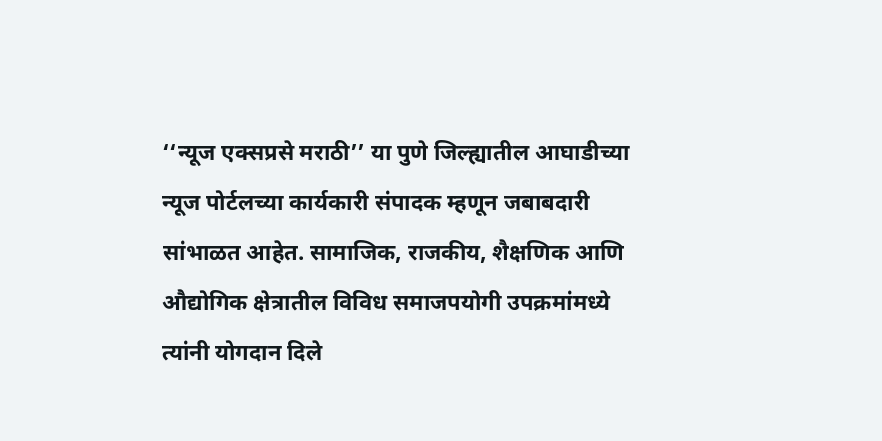‘‘न्यूज एक्सप्रसे मराठी’’ या पुणे जिल्ह्यातील आघाडीच्या न्यूज पोर्टलच्या कार्यकारी संपादक म्हणून जबाबदारी सांभाळत आहेत. सामाजिक, राजकीय, शैक्षणिक आणि औद्योगिक क्षेत्रातील विविध समाजपयोगी उपक्रमांमध्ये त्यांनी योगदान दिले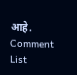आहे.
Comment List